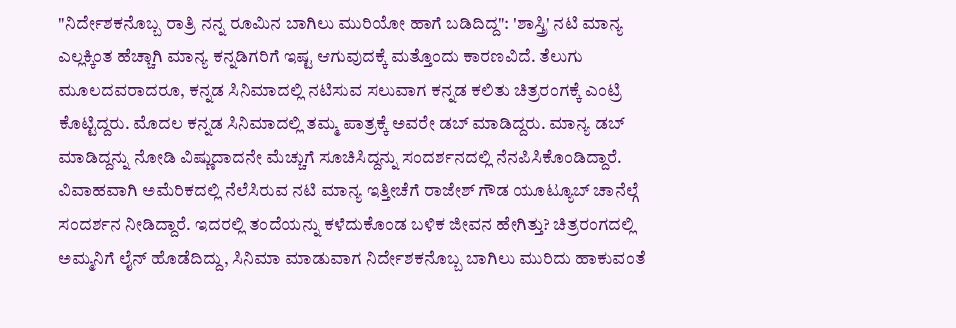"ನಿರ್ದೇಶಕನೊಬ್ಬ ರಾತ್ರಿ ನನ್ನ ರೂಮಿನ ಬಾಗಿಲು ಮುರಿಯೋ ಹಾಗೆ ಬಡಿದಿದ್ದ": 'ಶಾಸ್ತ್ರಿ' ನಟಿ ಮಾನ್ಯ
ಎಲ್ಲಕ್ಕಿಂತ ಹೆಚ್ಚಾಗಿ ಮಾನ್ಯ ಕನ್ನಡಿಗರಿಗೆ ಇಷ್ಟ ಆಗುವುದಕ್ಕೆ ಮತ್ತೊಂದು ಕಾರಣವಿದೆ. ತೆಲುಗು ಮೂಲದವರಾದರೂ, ಕನ್ನಡ ಸಿನಿಮಾದಲ್ಲಿ ನಟಿಸುವ ಸಲುವಾಗ ಕನ್ನಡ ಕಲಿತು ಚಿತ್ರರಂಗಕ್ಕೆ ಎಂಟ್ರಿ ಕೊಟ್ಟಿದ್ದರು. ಮೊದಲ ಕನ್ನಡ ಸಿನಿಮಾದಲ್ಲಿ ತಮ್ಮ ಪಾತ್ರಕ್ಕೆ ಅವರೇ ಡಬ್ ಮಾಡಿದ್ದರು. ಮಾನ್ಯ ಡಬ್ ಮಾಡಿದ್ದನ್ನು ನೋಡಿ ವಿಷ್ಣುದಾದನೇ ಮೆಚ್ಚುಗೆ ಸೂಚಿಸಿದ್ದನ್ನು ಸಂದರ್ಶನದಲ್ಲಿ ನೆನಪಿಸಿಕೊಂಡಿದ್ದಾರೆ.
ವಿವಾಹವಾಗಿ ಅಮೆರಿಕದಲ್ಲಿ ನೆಲೆಸಿರುವ ನಟಿ ಮಾನ್ಯ ಇತ್ತೀಚೆಗೆ ರಾಜೇಶ್ ಗೌಡ ಯೂಟ್ಯೂಬ್ ಚಾನೆಲ್ಗೆ ಸಂದರ್ಶನ ನೀಡಿದ್ದಾರೆ. ಇದರಲ್ಲಿ ತಂದೆಯನ್ನು ಕಳೆದುಕೊಂಡ ಬಳಿಕ ಜೀವನ ಹೇಗಿತ್ತು? ಚಿತ್ರರಂಗದಲ್ಲಿ ಅಮ್ಮನಿಗೆ ಲೈನ್ ಹೊಡೆದಿದ್ದು, ಸಿನಿಮಾ ಮಾಡುವಾಗ ನಿರ್ದೇಶಕನೊಬ್ಬ ಬಾಗಿಲು ಮುರಿದು ಹಾಕುವಂತೆ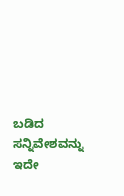ಬಡಿದ ಸನ್ನಿವೇಶವನ್ನು ಇದೇ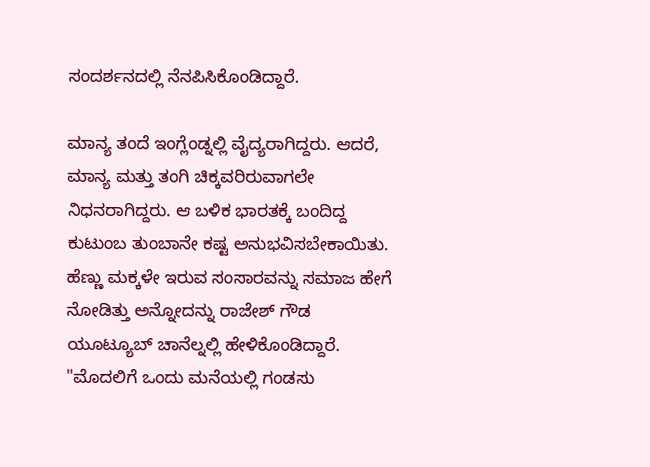ಸಂದರ್ಶನದಲ್ಲಿ ನೆನಪಿಸಿಕೊಂಡಿದ್ದಾರೆ.

ಮಾನ್ಯ ತಂದೆ ಇಂಗ್ಲೆಂಡ್ನಲ್ಲಿ ವೈದ್ಯರಾಗಿದ್ದರು. ಆದರೆ, ಮಾನ್ಯ ಮತ್ತು ತಂಗಿ ಚಿಕ್ಕವರಿರುವಾಗಲೇ ನಿಧನರಾಗಿದ್ದರು. ಆ ಬಳಿಕ ಭಾರತಕ್ಕೆ ಬಂದಿದ್ದ ಕುಟುಂಬ ತುಂಬಾನೇ ಕಷ್ಟ ಅನುಭವಿಸಬೇಕಾಯಿತು. ಹೆಣ್ಣು ಮಕ್ಕಳೇ ಇರುವ ಸಂಸಾರವನ್ನು ಸಮಾಜ ಹೇಗೆ ನೋಡಿತ್ತು ಅನ್ನೋದನ್ನು ರಾಜೇಶ್ ಗೌಡ ಯೂಟ್ಯೂಬ್ ಚಾನೆಲ್ನಲ್ಲಿ ಹೇಳಿಕೊಂಡಿದ್ದಾರೆ.
"ಮೊದಲಿಗೆ ಒಂದು ಮನೆಯಲ್ಲಿ ಗಂಡಸು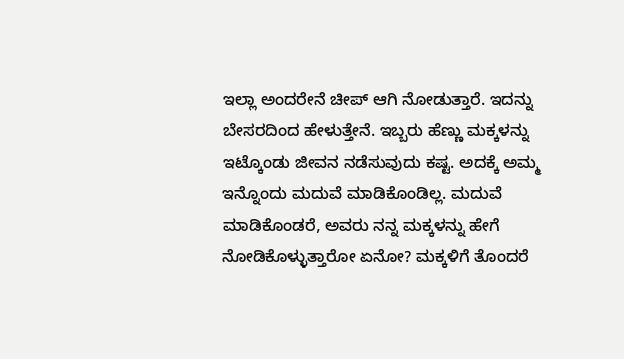ಇಲ್ಲಾ ಅಂದರೇನೆ ಚೀಪ್ ಆಗಿ ನೋಡುತ್ತಾರೆ. ಇದನ್ನು ಬೇಸರದಿಂದ ಹೇಳುತ್ತೇನೆ. ಇಬ್ಬರು ಹೆಣ್ಣು ಮಕ್ಕಳನ್ನು ಇಟ್ಕೊಂಡು ಜೀವನ ನಡೆಸುವುದು ಕಷ್ಟ. ಅದಕ್ಕೆ ಅಮ್ಮ ಇನ್ನೊಂದು ಮದುವೆ ಮಾಡಿಕೊಂಡಿಲ್ಲ. ಮದುವೆ ಮಾಡಿಕೊಂಡರೆ, ಅವರು ನನ್ನ ಮಕ್ಕಳನ್ನು ಹೇಗೆ ನೋಡಿಕೊಳ್ಳುತ್ತಾರೋ ಏನೋ? ಮಕ್ಕಳಿಗೆ ತೊಂದರೆ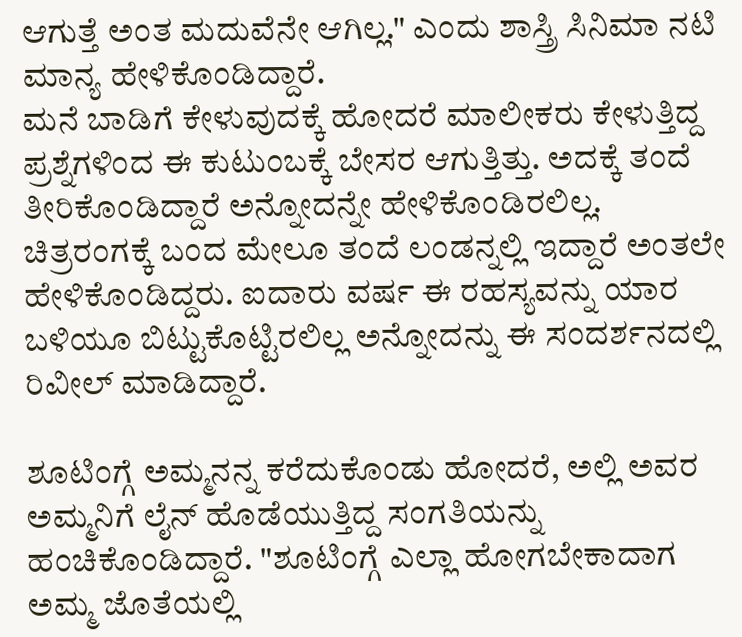ಆಗುತ್ತೆ ಅಂತ ಮದುವೆನೇ ಆಗಿಲ್ಲ." ಎಂದು ಶಾಸ್ತ್ರಿ ಸಿನಿಮಾ ನಟಿ ಮಾನ್ಯ ಹೇಳಿಕೊಂಡಿದ್ದಾರೆ.
ಮನೆ ಬಾಡಿಗೆ ಕೇಳುವುದಕ್ಕೆ ಹೋದರೆ ಮಾಲೀಕರು ಕೇಳುತ್ತಿದ್ದ ಪ್ರಶ್ನೆಗಳಿಂದ ಈ ಕುಟುಂಬಕ್ಕೆ ಬೇಸರ ಆಗುತ್ತಿತ್ತು. ಅದಕ್ಕೆ ತಂದೆ ತೀರಿಕೊಂಡಿದ್ದಾರೆ ಅನ್ನೋದನ್ನೇ ಹೇಳಿಕೊಂಡಿರಲಿಲ್ಲ. ಚಿತ್ರರಂಗಕ್ಕೆ ಬಂದ ಮೇಲೂ ತಂದೆ ಲಂಡನ್ನಲ್ಲಿ ಇದ್ದಾರೆ ಅಂತಲೇ ಹೇಳಿಕೊಂಡಿದ್ದರು. ಐದಾರು ವರ್ಷ ಈ ರಹಸ್ಯವನ್ನು ಯಾರ ಬಳಿಯೂ ಬಿಟ್ಟುಕೊಟ್ಟಿರಲಿಲ್ಲ ಅನ್ನೋದನ್ನು ಈ ಸಂದರ್ಶನದಲ್ಲಿ ರಿವೀಲ್ ಮಾಡಿದ್ದಾರೆ.

ಶೂಟಿಂಗ್ಗೆ ಅಮ್ಮನನ್ನ ಕರೆದುಕೊಂಡು ಹೋದರೆ, ಅಲ್ಲಿ ಅವರ ಅಮ್ಮನಿಗೆ ಲೈನ್ ಹೊಡೆಯುತ್ತಿದ್ದ ಸಂಗತಿಯನ್ನು ಹಂಚಿಕೊಂಡಿದ್ದಾರೆ. "ಶೂಟಿಂಗ್ಗೆ ಎಲ್ಲಾ ಹೋಗಬೇಕಾದಾಗ ಅಮ್ಮ ಜೊತೆಯಲ್ಲಿ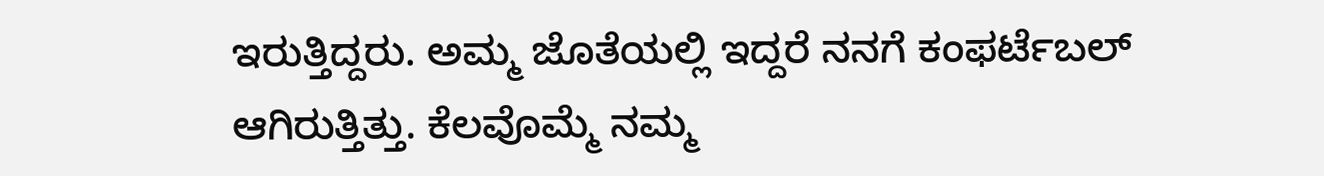ಇರುತ್ತಿದ್ದರು. ಅಮ್ಮ ಜೊತೆಯಲ್ಲಿ ಇದ್ದರೆ ನನಗೆ ಕಂಫರ್ಟೆಬಲ್ ಆಗಿರುತ್ತಿತ್ತು. ಕೆಲವೊಮ್ಮೆ ನಮ್ಮ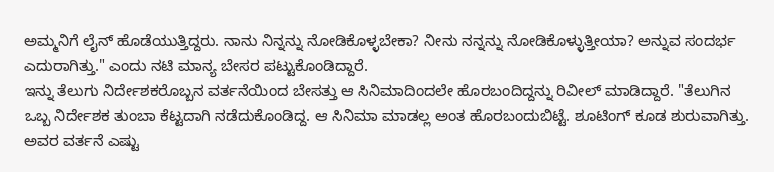ಅಮ್ಮನಿಗೆ ಲೈನ್ ಹೊಡೆಯುತ್ತಿದ್ದರು. ನಾನು ನಿನ್ನನ್ನು ನೋಡಿಕೊಳ್ಳಬೇಕಾ? ನೀನು ನನ್ನನ್ನು ನೋಡಿಕೊಳ್ಳುತ್ತೀಯಾ? ಅನ್ನುವ ಸಂದರ್ಭ ಎದುರಾಗಿತ್ತು." ಎಂದು ನಟಿ ಮಾನ್ಯ ಬೇಸರ ಪಟ್ಟುಕೊಂಡಿದ್ದಾರೆ.
ಇನ್ನು ತೆಲುಗು ನಿರ್ದೇಶಕರೊಬ್ಬನ ವರ್ತನೆಯಿಂದ ಬೇಸತ್ತು ಆ ಸಿನಿಮಾದಿಂದಲೇ ಹೊರಬಂದಿದ್ದನ್ನು ರಿವೀಲ್ ಮಾಡಿದ್ದಾರೆ. "ತೆಲುಗಿನ ಒಬ್ಬ ನಿರ್ದೇಶಕ ತುಂಬಾ ಕೆಟ್ಟದಾಗಿ ನಡೆದುಕೊಂಡಿದ್ದ. ಆ ಸಿನಿಮಾ ಮಾಡಲ್ಲ ಅಂತ ಹೊರಬಂದುಬಿಟ್ಟೆ. ಶೂಟಿಂಗ್ ಕೂಡ ಶುರುವಾಗಿತ್ತು. ಅವರ ವರ್ತನೆ ಎಷ್ಟು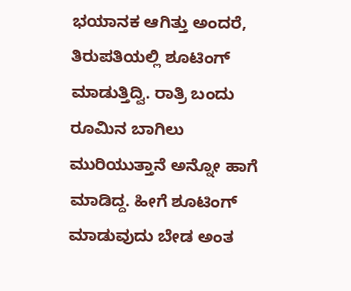ಭಯಾನಕ ಆಗಿತ್ತು ಅಂದರೆ, ತಿರುಪತಿಯಲ್ಲಿ ಶೂಟಿಂಗ್ ಮಾಡುತ್ತಿದ್ವಿ. ರಾತ್ರಿ ಬಂದು ರೂಮಿನ ಬಾಗಿಲು ಮುರಿಯುತ್ತಾನೆ ಅನ್ನೋ ಹಾಗೆ ಮಾಡಿದ್ದ. ಹೀಗೆ ಶೂಟಿಂಗ್ ಮಾಡುವುದು ಬೇಡ ಅಂತ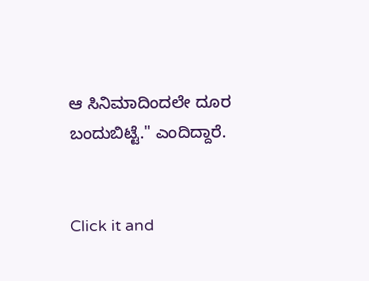ಆ ಸಿನಿಮಾದಿಂದಲೇ ದೂರ ಬಂದುಬಿಟ್ಟೆ." ಎಂದಿದ್ದಾರೆ.


Click it and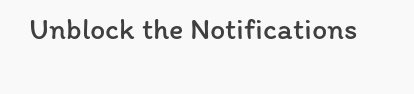Unblock the Notifications